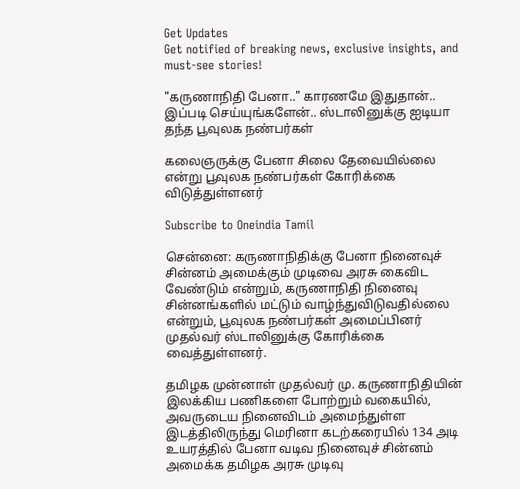Get Updates
Get notified of breaking news, exclusive insights, and must-see stories!

"கருணாநிதி பேனா.." காரணமே இதுதான்.. இப்படி செய்யுங்களேன்.. ஸ்டாலினுக்கு ஐடியா தந்த பூவுலக நண்பர்கள்

கலைஞருக்கு பேனா சிலை தேவையில்லை என்று பூவுலக நண்பர்கள் கோரிக்கை விடுத்துள்ளனர்

Subscribe to Oneindia Tamil

சென்னை: கருணாநிதிக்கு பேனா நினைவுச் சின்னம் அமைக்கும் முடிவை அரசு கைவிட வேண்டும் என்றும், கருணாநிதி நினைவு சின்னங்களில் மட்டும் வாழ்ந்துவிடுவதில்லை என்றும், பூவுலக நண்பர்கள் அமைப்பினர் முதல்வர் ஸ்டாலினுக்கு கோரிக்கை வைத்துள்ளனர்.

தமிழக முன்னாள் முதல்வர் மு. கருணாநிதியின் இலக்கிய பணிகளை போற்றும் வகையில், அவருடைய நினைவிடம் அமைந்துள்ள இடத்திலிருந்து மெரினா கடற்கரையில் 134 அடி உயரத்தில் பேனா வடிவ நினைவுச் சின்னம் அமைக்க தமிழக அரசு முடிவு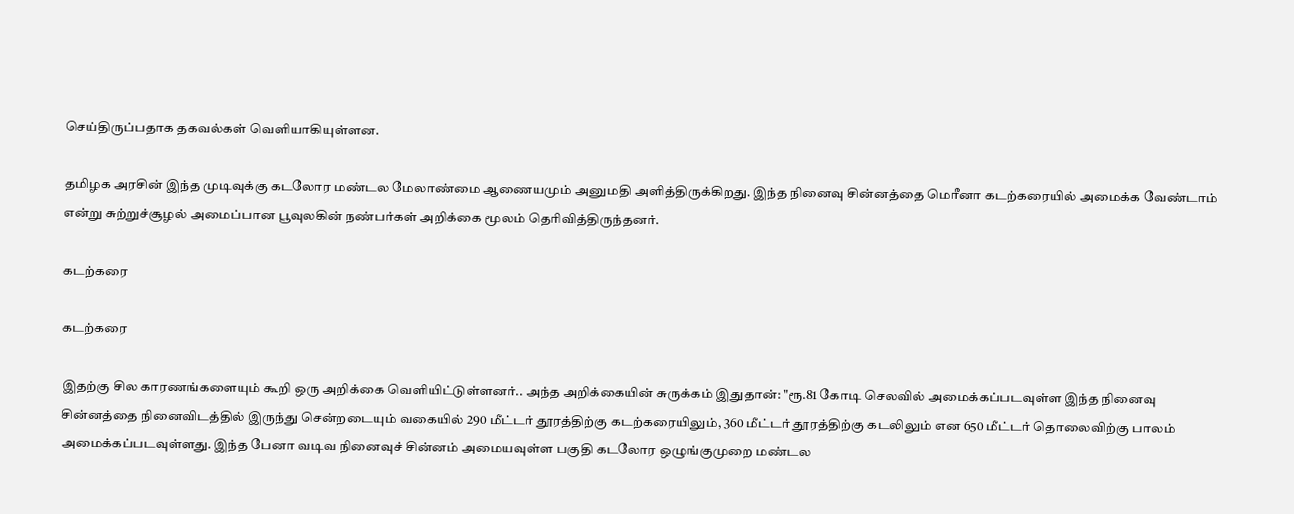செய்திருப்பதாக தகவல்கள் வெளியாகியுள்ளன.

தமிழக அரசின் இந்த முடிவுக்கு கடலோர மண்டல மேலாண்மை ஆணையமும் அனுமதி அளித்திருக்கிறது. இந்த நினைவு சின்னத்தை மெரீனா கடற்கரையில் அமைக்க வேண்டாம் என்று சுற்றுச்சூழல் அமைப்பான பூவுலகின் நண்பர்கள் அறிக்கை மூலம் தெரிவித்திருந்தனர்.

கடற்கரை

கடற்கரை

இதற்கு சில காரணங்களையும் கூறி ஒரு அறிக்கை வெளியிட்டுள்ளனர்.. அந்த அறிக்கையின் சுருக்கம் இதுதான்: "ரூ.81 கோடி செலவில் அமைக்கப்படவுள்ள இந்த நினைவு சின்னத்தை நினைவிடத்தில் இருந்து சென்றடையும் வகையில் 290 மீட்டர் தூரத்திற்கு கடற்கரையிலும், 360 மீட்டர் தூரத்திற்கு கடலிலும் என 650 மீட்டர் தொலைவிற்கு பாலம் அமைக்கப்படவுள்ளது. இந்த பேனா வடிவ நினைவுச் சின்னம் அமையவுள்ள பகுதி கடலோர ஒழுங்குமுறை மண்டல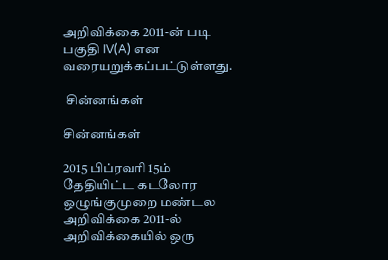அறிவிக்கை 2011-ன் படி பகுதி IV(A) என வரையறுக்கப்பட்டுள்ளது.

 சின்னங்கள்

சின்னங்கள்

2015 பிப்ரவரி 15ம் தேதியிட்ட கடலோர ஒழுங்குமுறை மண்டல அறிவிக்கை 2011-ல் அறிவிக்கையில் ஒரு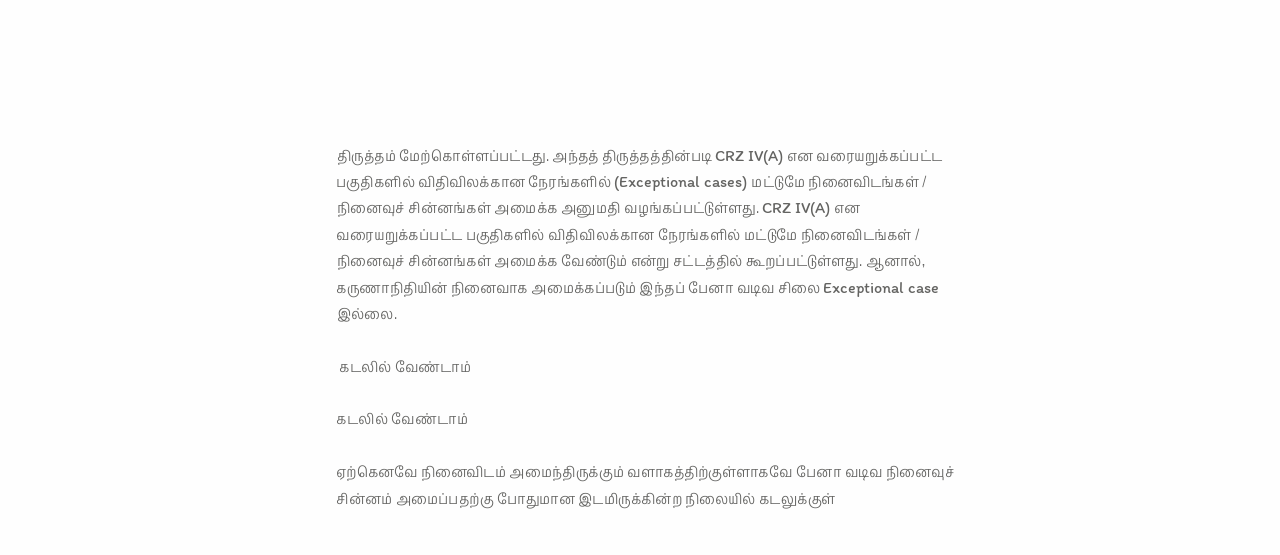திருத்தம் மேற்கொள்ளப்பட்டது. அந்தத் திருத்தத்தின்படி CRZ IV(A) என வரையறுக்கப்பட்ட பகுதிகளில் விதிவிலக்கான நேரங்களில் (Exceptional cases) மட்டுமே நினைவிடங்கள் / நினைவுச் சின்னங்கள் அமைக்க அனுமதி வழங்கப்பட்டுள்ளது. CRZ IV(A) என வரையறுக்கப்பட்ட பகுதிகளில் விதிவிலக்கான நேரங்களில் மட்டுமே நினைவிடங்கள் / நினைவுச் சின்னங்கள் அமைக்க வேண்டும் என்று சட்டத்தில் கூறப்பட்டுள்ளது. ஆனால், கருணாநிதியின் நினைவாக அமைக்கப்படும் இந்தப் பேனா வடிவ சிலை Exceptional case இல்லை.

 கடலில் வேண்டாம்

கடலில் வேண்டாம்

ஏற்கெனவே நினைவிடம் அமைந்திருக்கும் வளாகத்திற்குள்ளாகவே பேனா வடிவ நினைவுச் சின்னம் அமைப்பதற்கு போதுமான இடமிருக்கின்ற நிலையில் கடலுக்குள்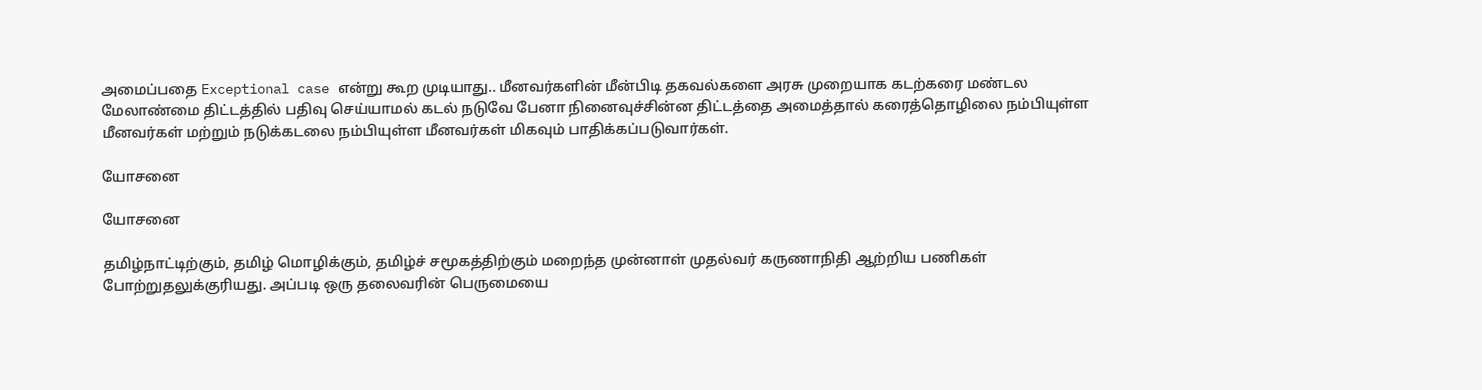அமைப்பதை Exceptional case என்று கூற முடியாது.. மீனவர்களின் மீன்பிடி தகவல்களை அரசு முறையாக கடற்கரை மண்டல மேலாண்மை திட்டத்தில் பதிவு செய்யாமல் கடல் நடுவே பேனா நினைவுச்சின்ன திட்டத்தை அமைத்தால் கரைத்தொழிலை நம்பியுள்ள மீனவர்கள் மற்றும் நடுக்கடலை நம்பியுள்ள மீனவர்கள் மிகவும் பாதிக்கப்படுவார்கள்.

யோசனை

யோசனை

தமிழ்நாட்டிற்கும், தமிழ் மொழிக்கும், தமிழ்ச் சமூகத்திற்கும் மறைந்த முன்னாள் முதல்வர் கருணாநிதி ஆற்றிய பணிகள் போற்றுதலுக்குரியது. அப்படி ஒரு தலைவரின் பெருமையை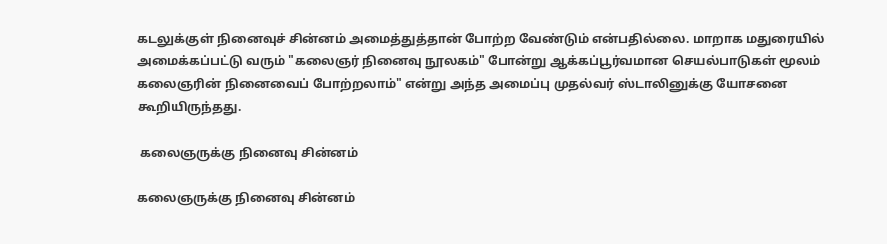கடலுக்குள் நினைவுச் சின்னம் அமைத்துத்தான் போற்ற வேண்டும் என்பதில்லை. மாறாக மதுரையில் அமைக்கப்பட்டு வரும் "கலைஞர் நினைவு நூலகம்" போன்று ஆக்கப்பூர்வமான செயல்பாடுகள் மூலம் கலைஞரின் நினைவைப் போற்றலாம்" என்று அந்த அமைப்பு முதல்வர் ஸ்டாலினுக்கு யோசனை கூறியிருந்தது.

 கலைஞருக்கு நினைவு சின்னம்

கலைஞருக்கு நினைவு சின்னம்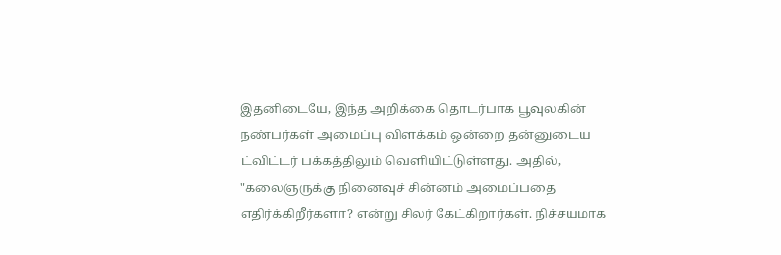இதனிடையே, இந்த அறிக்கை தொடர்பாக பூவுலகின் நண்பர்கள் அமைப்பு விளக்கம் ஒன்றை தன்னுடைய ட்விட்டர் பக்கத்திலும் வெளியிட்டுள்ளது. அதில், "கலைஞருக்கு நினைவுச் சின்னம் அமைப்பதை எதிர்க்கிறீர்களா? என்று சிலர் கேட்கிறார்கள். நிச்சயமாக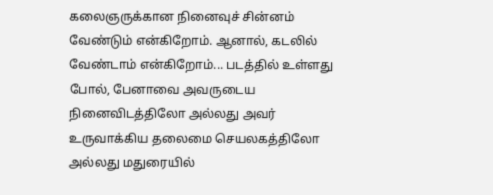கலைஞருக்கான நினைவுச் சின்னம் வேண்டும் என்கிறோம். ஆனால், கடலில் வேண்டாம் என்கிறோம்... படத்தில் உள்ளது போல், பேனாவை அவருடைய நினைவிடத்திலோ அல்லது அவர் உருவாக்கிய தலைமை செயலகத்திலோ அல்லது மதுரையில்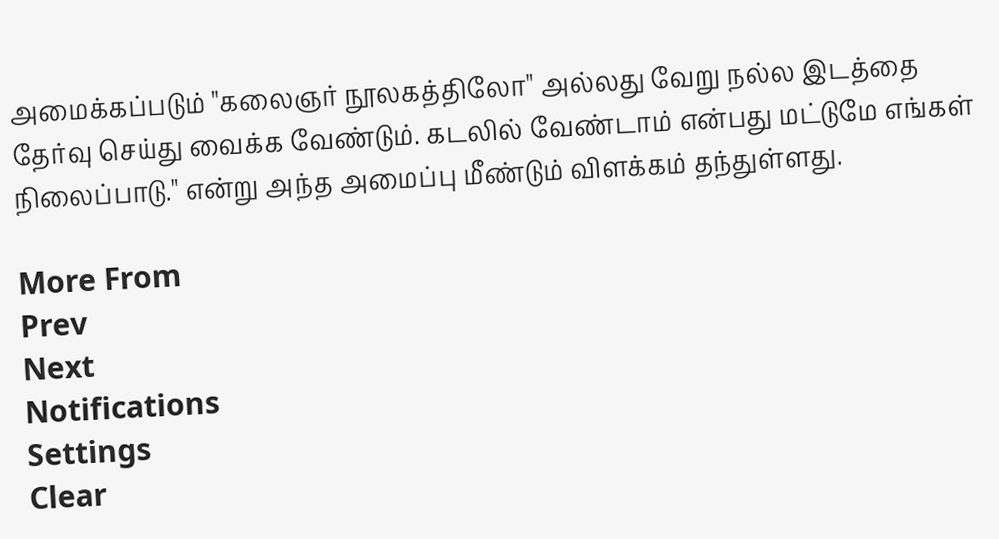அமைக்கப்படும் "கலைஞர் நூலகத்திலோ" அல்லது வேறு நல்ல இடத்தை தேர்வு செய்து வைக்க வேண்டும். கடலில் வேண்டாம் என்பது மட்டுமே எங்கள் நிலைப்பாடு." என்று அந்த அமைப்பு மீண்டும் விளக்கம் தந்துள்ளது.

More From
Prev
Next
Notifications
Settings
Clear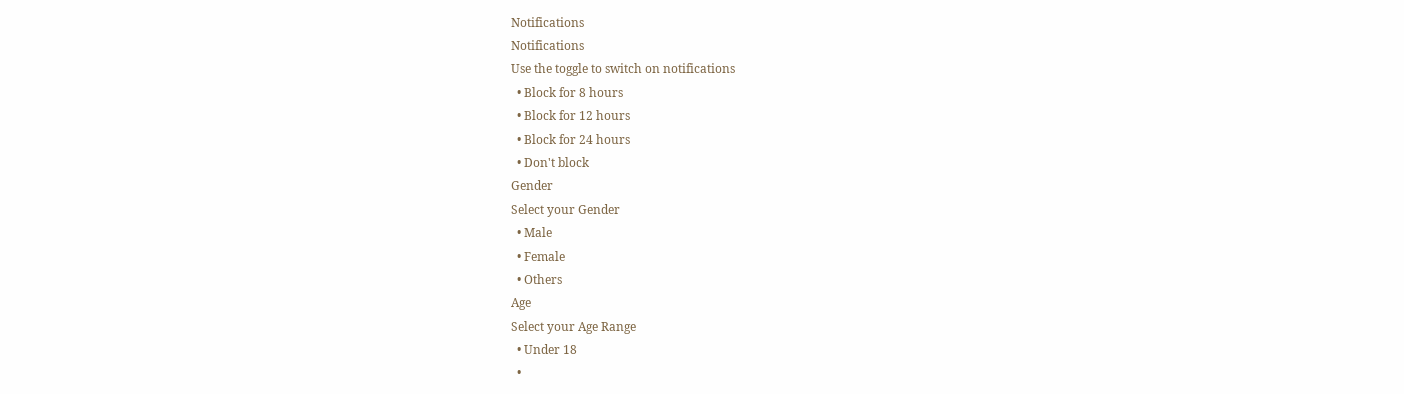Notifications
Notifications
Use the toggle to switch on notifications
  • Block for 8 hours
  • Block for 12 hours
  • Block for 24 hours
  • Don't block
Gender
Select your Gender
  • Male
  • Female
  • Others
Age
Select your Age Range
  • Under 18
  •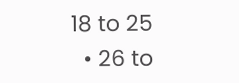18 to 25
  • 26 to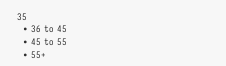35
  • 36 to 45
  • 45 to 55
  • 55+